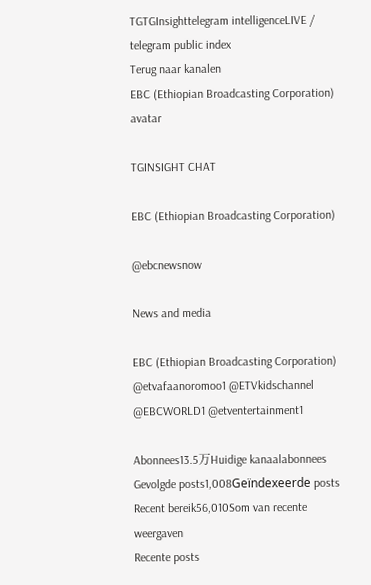TGTGInsighttelegram intelligenceLIVE / telegram public index
Terug naar kanalen
EBC (Ethiopian Broadcasting Corporation) avatar

TGINSIGHT CHAT

EBC (Ethiopian Broadcasting Corporation)

@ebcnewsnow

News and media

EBC (Ethiopian Broadcasting Corporation) @etvafaanoromoo1 @ETVkidschannel @EBCWORLD1 @etventertainment1

Abonnees13.5万Huidige kanaalabonnees
Gevolgde posts1,008Geïndexeerde posts
Recent bereik56,010Som van recente weergaven
Recente posts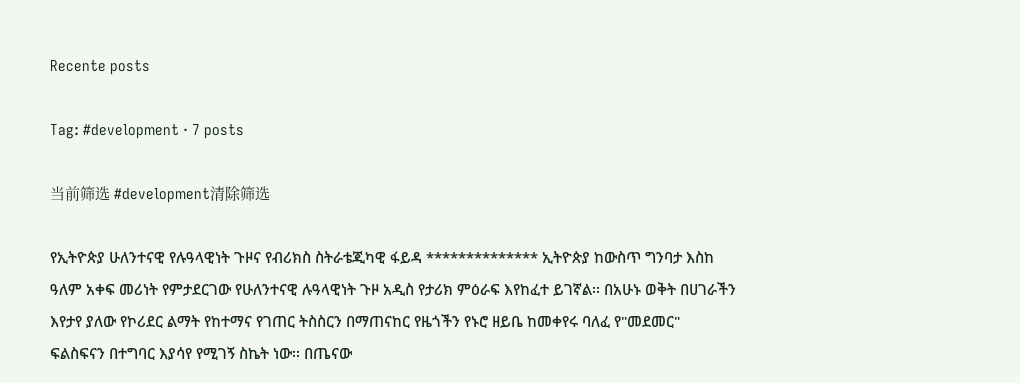Recente posts

Tag: #development · 7 posts

当前筛选 #development清除筛选

የኢትዮጵያ ሁለንተናዊ የሉዓላዊነት ጉዞና የብሪክስ ስትራቴጂካዊ ፋይዳ ************** ኢትዮጵያ ከውስጥ ግንባታ እስከ ዓለም አቀፍ መሪነት የምታደርገው የሁለንተናዊ ሉዓላዊነት ጉዞ አዲስ የታሪክ ምዕራፍ እየከፈተ ይገኛል፡፡ በአሁኑ ወቅት በሀገራችን እየታየ ያለው የኮሪደር ልማት የከተማና የገጠር ትስስርን በማጠናከር የዜጎችን የኑሮ ዘይቤ ከመቀየሩ ባለፈ የ"መደመር" ፍልስፍናን በተግባር እያሳየ የሚገኝ ስኬት ነው፡፡ በጤናው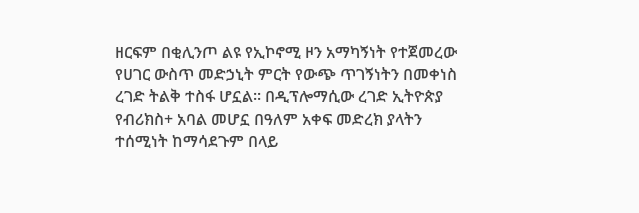ዘርፍም በቂሊንጦ ልዩ የኢኮኖሚ ዞን አማካኝነት የተጀመረው የሀገር ውስጥ መድኃኒት ምርት የውጭ ጥገኝነትን በመቀነስ ረገድ ትልቅ ተስፋ ሆኗል፡፡ በዲፕሎማሲው ረገድ ኢትዮጵያ የብሪክስ+ አባል መሆኗ በዓለም አቀፍ መድረክ ያላትን ተሰሚነት ከማሳደጉም በላይ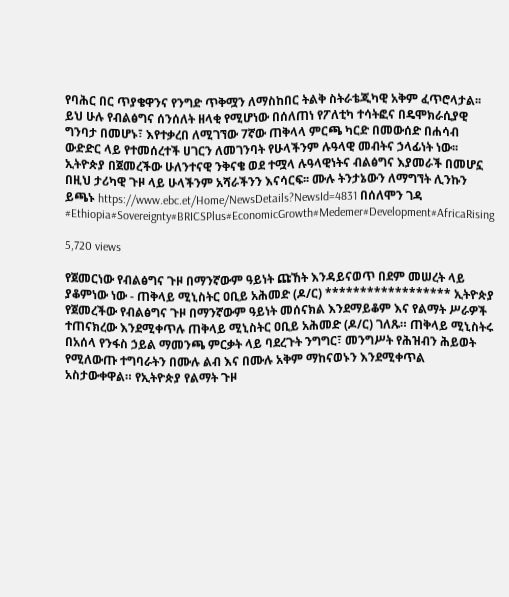የባሕር በር ጥያቄዋንና የንግድ ጥቅሟን ለማስከበር ትልቅ ስትራቴጂካዊ አቅም ፈጥሮላታል፡፡ ይህ ሁሉ የብልፅግና ሰንሰለት ዘላቂ የሚሆነው በሰለጠነ የፖለቲካ ተሳትፎና በዴሞክራሲያዊ ግንባታ በመሆኑ፣ እየተቃረበ ለሚገኘው 7ኛው ጠቅላላ ምርጫ ካርድ በመውሰድ በሐሳብ ውድድር ላይ የተመሰረተች ሀገርን ለመገንባት የሁላችንም ሉዓላዊ መብትና ኃላፊነት ነው፡፡ ኢትዮጵያ በጀመረችው ሁለንተናዊ ንቅናቄ ወደ ተሟላ ሉዓላዊነትና ብልፅግና እያመራች በመሆኗ በዚህ ታሪካዊ ጉዞ ላይ ሁላችንም አሻራችንን እናሳርፍ፡፡ ሙሉ ትንታኔውን ለማግኘት ሊንኩን ይጫኑ https://www.ebc.et/Home/NewsDetails?NewsId=4831 በሰለሞን ገዳ #Ethiopia#Sovereignty#BRICSPlus#EconomicGrowth#Medemer#Development#AfricaRising

5,720 views

የጀመርነው የብልፅግና ጉዞ በማንኛውም ዓይነት ጩኸት እንዳይናወጥ በደም መሠረት ላይ ያቆምነው ነው - ጠቅላይ ሚኒስትር ዐቢይ አሕመድ (ዶ/ር) ****************** ኢትዮጵያ የጀመረችው የብልፅግና ጉዞ በማንኛውም ዓይነት መሰናክል እንደማይቆም እና የልማት ሥራዎች ተጠናክረው እንደሚቀጥሉ ጠቅላይ ሚኒስትር ዐቢይ አሕመድ (ዶ/ር) ገለጹ። ጠቅላይ ሚኒስትሩ በአሰላ የንፋስ ኃይል ማመንጫ ምርቃት ላይ ባደረጉት ንግግር፣ መንግሥት የሕዝብን ሕይወት የሚለውጡ ተግባራትን በሙሉ ልብ እና በሙሉ አቅም ማከናወኑን እንደሚቀጥል አስታውቀዋል። የኢትዮጵያ የልማት ጉዞ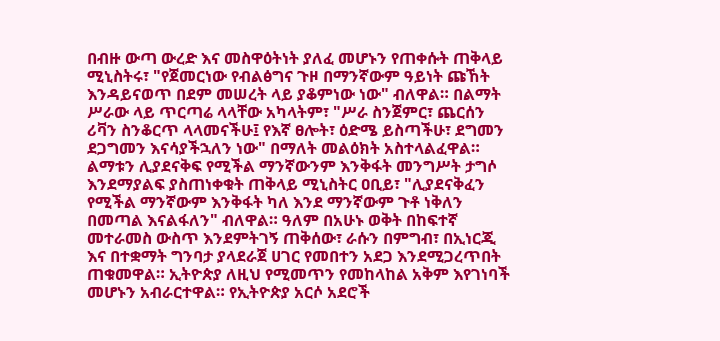በብዙ ውጣ ውረድ እና መስዋዕትነት ያለፈ መሆኑን የጠቀሱት ጠቅላይ ሚኒስትሩ፣ "የጀመርነው የብልፅግና ጉዞ በማንኛውም ዓይነት ጩኸት እንዳይናወጥ በደም መሠረት ላይ ያቆምነው ነው" ብለዋል። በልማት ሥራው ላይ ጥርጣሬ ላላቸው አካላትም፣ "ሥራ ስንጀምር፣ ጨርሰን ሪቫን ስንቆርጥ ላላመናችሁ፤ የእኛ ፀሎት፣ ዕድሜ ይስጣችሁ፣ ደግመን ደጋግመን እናሳያችኋለን ነው" በማለት መልዕክት አስተላልፈዋል። ልማቱን ሊያደናቅፍ የሚችል ማንኛውንም እንቅፋት መንግሥት ታግሶ እንደማያልፍ ያስጠነቀቁት ጠቅላይ ሚኒስትር ዐቢይ፣ "ሊያደናቅፈን የሚችል ማንኛውም እንቅፋት ካለ እንደ ማንኛውም ጉቶ ነቅለን በመጣል እናልፋለን" ብለዋል። ዓለም በአሁኑ ወቅት በከፍተኛ መተራመስ ውስጥ እንደምትገኝ ጠቅሰው፣ ራሱን በምግብ፣ በኢነርጂ እና በተቋማት ግንባታ ያላደራጀ ሀገር የመበተን አደጋ እንደሚጋረጥበት ጠቁመዋል። ኢትዮጵያ ለዚህ የሚመጥን የመከላከል አቅም እየገነባች መሆኑን አብራርተዋል። የኢትዮጵያ አርሶ አደሮች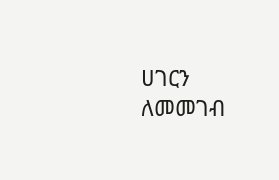ሀገርን ለመመገብ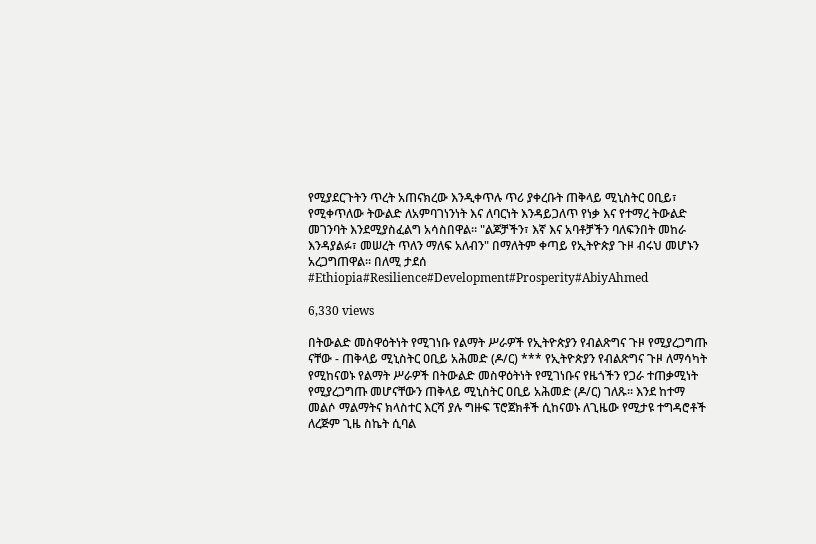የሚያደርጉትን ጥረት አጠናክረው እንዲቀጥሉ ጥሪ ያቀረቡት ጠቅላይ ሚኒስትር ዐቢይ፣ የሚቀጥለው ትውልድ ለአምባገነንነት እና ለባርነት እንዳይጋለጥ የነቃ እና የተማረ ትውልድ መገንባት እንደሚያስፈልግ አሳስበዋል። "ልጆቻችን፣ እኛ እና አባቶቻችን ባለፍንበት መከራ እንዳያልፉ፣ መሠረት ጥለን ማለፍ አለብን" በማለትም ቀጣይ የኢትዮጵያ ጉዞ ብሩህ መሆኑን አረጋግጠዋል። በለሚ ታደሰ #Ethiopia#Resilience#Development#Prosperity#AbiyAhmed

6,330 views

በትውልድ መስዋዕትነት የሚገነቡ የልማት ሥራዎች የኢትዮጵያን የብልጽግና ጉዞ የሚያረጋግጡ ናቸው - ጠቅላይ ሚኒስትር ዐቢይ አሕመድ (ዶ/ር) *** የኢትዮጵያን የብልጽግና ጉዞ ለማሳካት የሚከናወኑ የልማት ሥራዎች በትውልድ መስዋዕትነት የሚገነቡና የዜጎችን የጋራ ተጠቃሚነት የሚያረጋግጡ መሆናቸውን ጠቅላይ ሚኒስትር ዐቢይ አሕመድ (ዶ/ር) ገለጹ። እንደ ከተማ መልሶ ማልማትና ክላስተር እርሻ ያሉ ግዙፍ ፕሮጀክቶች ሲከናወኑ ለጊዜው የሚታዩ ተግዳሮቶች ለረጅም ጊዜ ስኬት ሲባል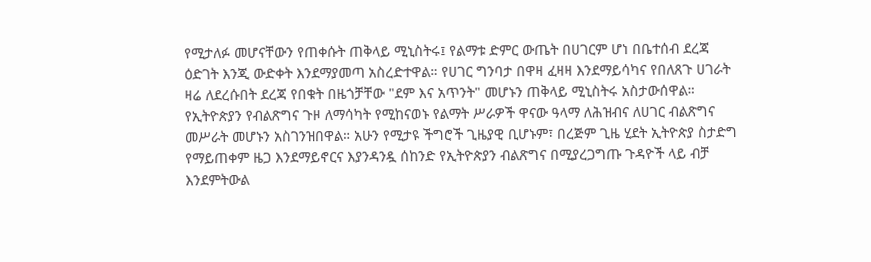የሚታለፉ መሆናቸውን የጠቀሱት ጠቅላይ ሚኒስትሩ፤ የልማቱ ድምር ውጤት በሀገርም ሆነ በቤተሰብ ደረጃ ዕድገት እንጂ ውድቀት እንደማያመጣ አስረድተዋል። የሀገር ግንባታ በዋዛ ፈዛዛ እንደማይሳካና የበለጸጉ ሀገራት ዛሬ ለደረሱበት ደረጃ የበቁት በዜጎቻቸው "ደም እና አጥንት" መሆኑን ጠቅላይ ሚኒስትሩ አስታውሰዋል። የኢትዮጵያን የብልጽግና ጉዞ ለማሳካት የሚከናወኑ የልማት ሥራዎች ዋናው ዓላማ ለሕዝብና ለሀገር ብልጽግና መሥራት መሆኑን አስገንዝበዋል። አሁን የሚታዩ ችግሮች ጊዜያዊ ቢሆኑም፣ በረጅም ጊዜ ሂደት ኢትዮጵያ ስታድግ የማይጠቀም ዜጋ እንደማይኖርና እያንዳንዷ ሰከንድ የኢትዮጵያን ብልጽግና በሚያረጋግጡ ጉዳዮች ላይ ብቻ እንደምትውል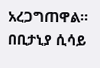አረጋግጠዋል። በቢታኒያ ሲሳይ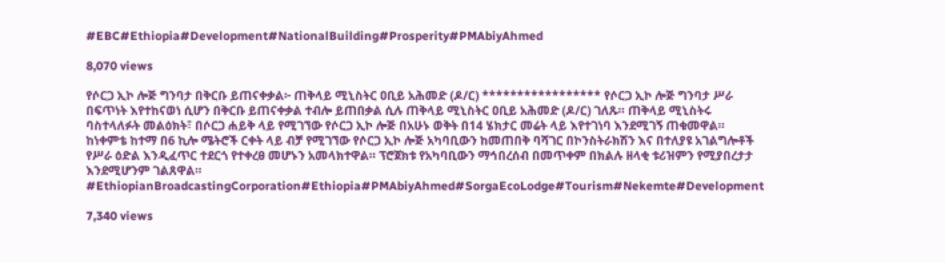#EBC#Ethiopia#Development#NationalBuilding#Prosperity#PMAbiyAhmed

8,070 views

የሶርጋ ኢኮ ሎጅ ግንባታ በቅርቡ ይጠናቀቃል፦ ጠቅላይ ሚኒስትር ዐቢይ አሕመድ (ዶ/ር) ***************** የሶርጋ ኢኮ ሎጅ ግንባታ ሥራ በፍጥነት እየተከናወነ ሲሆን በቅርቡ ይጠናቀቃል ተብሎ ይጠበቃል ሲሉ ጠቅላይ ሚኒስትር ዐቢይ አሕመድ (ዶ/ር) ገለጹ። ጠቅላይ ሚኒስትሩ ባስተላለፉት መልዕክት፣ በሶርጋ ሐይቅ ላይ የሚገኘው የሶርጋ ኢኮ ሎጅ በአሁኑ ወቅት በ14 ሄክታር መሬት ላይ እየተገነባ እንደሚገኝ ጠቁመዋል። ከነቀምቴ ከተማ በ6 ኪሎ ሜትሮች ርቀት ላይ ብቻ የሚገኘው የሶርጋ ኢኮ ሎጅ አካባቢውን ከመጠበቅ ባሻገር በኮንስትራክሽን እና በተለያዩ አገልግሎቶች የሥራ ዕድል እንዲፈጥር ተደርጎ የተቀረፀ መሆኑን አመላክተዋል። ፕሮጀክቱ የአካባቢውን ማኅበረሰብ በመጥቀም በክልሉ ዘላቂ ቱሪዝምን የሚያበረታታ እንደሚሆንም ገልጸዋል። #EthiopianBroadcastingCorporation#Ethiopia#PMAbiyAhmed#SorgaEcoLodge#Tourism#Nekemte#Development

7,340 views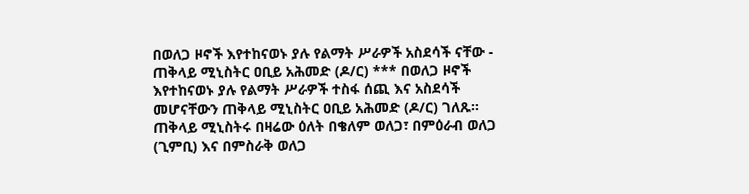በወለጋ ዞኖች እየተከናወኑ ያሉ የልማት ሥራዎች አስደሳች ናቸው - ጠቅላይ ሚኒስትር ዐቢይ አሕመድ (ዶ/ር) *** በወለጋ ዞኖች እየተከናወኑ ያሉ የልማት ሥራዎች ተስፋ ሰጪ እና አስደሳች መሆናቸውን ጠቅላይ ሚኒስትር ዐቢይ አሕመድ (ዶ/ር) ገለጹ። ጠቅላይ ሚኒስትሩ በዛሬው ዕለት በቄለም ወለጋ፣ በምዕራብ ወለጋ (ጊምቢ) እና በምስራቅ ወለጋ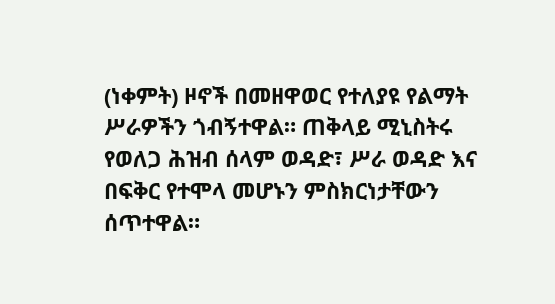(ነቀምት) ዞኖች በመዘዋወር የተለያዩ የልማት ሥራዎችን ጎብኝተዋል። ጠቅላይ ሚኒስትሩ የወለጋ ሕዝብ ሰላም ወዳድ፣ ሥራ ወዳድ እና በፍቅር የተሞላ መሆኑን ምስክርነታቸውን ሰጥተዋል።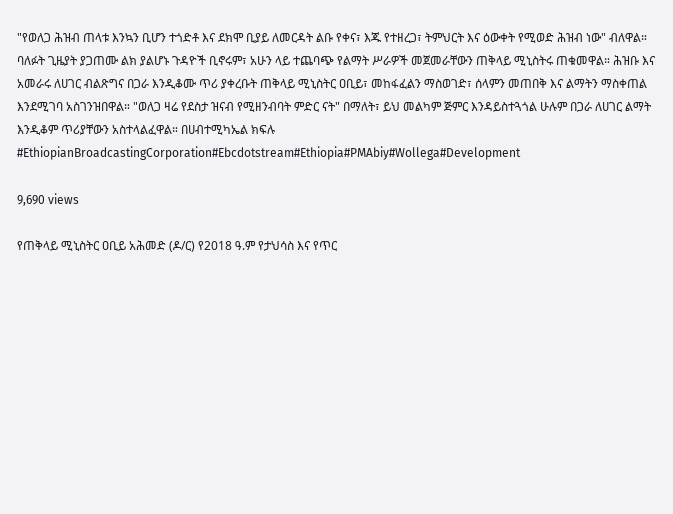"የወለጋ ሕዝብ ጠላቱ እንኳን ቢሆን ተጎድቶ እና ደክሞ ቢያይ ለመርዳት ልቡ የቀና፣ እጁ የተዘረጋ፣ ትምህርት እና ዕውቀት የሚወድ ሕዝብ ነው" ብለዋል። ባለፉት ጊዜያት ያጋጠሙ ልክ ያልሆኑ ጉዳዮች ቢኖሩም፣ አሁን ላይ ተጨባጭ የልማት ሥራዎች መጀመራቸውን ጠቅላይ ሚኒስትሩ ጠቁመዋል። ሕዝቡ እና አመራሩ ለሀገር ብልጽግና በጋራ እንዲቆሙ ጥሪ ያቀረቡት ጠቅላይ ሚኒስትር ዐቢይ፣ መከፋፈልን ማስወገድ፣ ሰላምን መጠበቅ እና ልማትን ማስቀጠል እንደሚገባ አስገንዝበዋል። "ወለጋ ዛሬ የደስታ ዝናብ የሚዘንብባት ምድር ናት" በማለት፣ ይህ መልካም ጅምር እንዳይስተጓጎል ሁሉም በጋራ ለሀገር ልማት እንዲቆም ጥሪያቸውን አስተላልፈዋል። በሀብተሚካኤል ክፍሉ #EthiopianBroadcastingCorporation#Ebcdotstream#Ethiopia#PMAbiy#Wollega#Development

9,690 views

የጠቅላይ ሚኒስትር ዐቢይ አሕመድ (ዶ/ር) የ2018 ዓ.ም የታህሳስ እና የጥር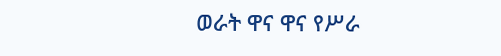ወራት ዋና ዋና የሥራ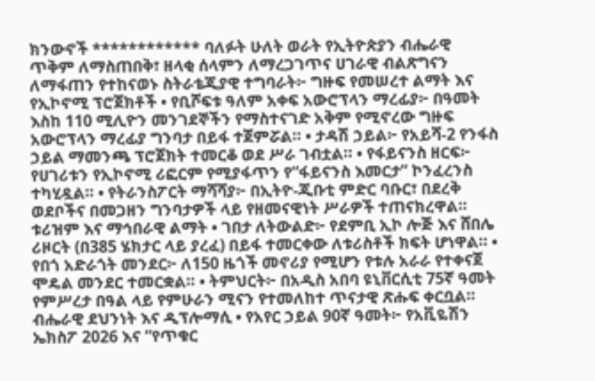ክንውኖች ************ ባለፉት ሁለት ወራት የኢትዮጵያን ብሔራዊ ጥቅም ለማስጠበቅ፣ ዘላቂ ሰላምን ለማረጋገጥና ሀገራዊ ብልጽግናን ለማፋጠን የተከናወኑ ስትራቴጂያዊ ተግባራት፦ ግዙፍ የመሠረተ ልማት እና የኢኮኖሚ ፕሮጀክቶች • የቢሾፍቱ ዓለም አቀፍ አውሮፕላን ማረፊያ፦ በዓመት እስከ 110 ሚሊዮን መንገደኞችን የማስተናገድ አቅም የሚኖረው ግዙፍ አውሮፕላን ማረፊያ ግንባታ በይፋ ተጀምሯል። • ታዳሽ ኃይል፦ የአይሻ-2 የንፋስ ኃይል ማመንጫ ፕሮጀክት ተመርቆ ወደ ሥራ ገብቷል። • የፋይናንስ ዘርፍ፦ የሀገሪቱን የኢኮኖሚ ሪፎርም የሚያፋጥን የ“ፋይናንስ እመርታ” ኮንፈረንስ ተካሂዷል። • የትራንስፖርት ማሻሻያ፦ በኢትዮ-ጂቡቲ ምድር ባቡር፣ በደረቅ ወደቦችና በመጋዘን ግንባታዎች ላይ የዘመናዊነት ሥራዎች ተጠናክረዋል። ቱሪዝም እና ማኅበራዊ ልማት • ገበታ ለትውልድ፦ የደምቢ ኢኮ ሎጅ እና ሸበሌ ሪዞርት (በ385 ሄክታር ላይ ያረፈ) በይፋ ተመርቀው ለቱሪስቶች ክፍት ሆነዋል። • የበጎ አድራጎት መንደር፦ ለ150 ዜጎች መኖሪያ የሚሆን የቱሉ አራራ የተቀናጀ ሞዴል መንደር ተመርቋል። • ትምህርት፦ በአዲስ አበባ ዩኒቨርሲቲ 75ኛ ዓመት የምሥረታ በዓል ላይ የምሁራን ሚናን የተመለከተ ጥናታዊ ጽሑፍ ቀርቧል። ብሔራዊ ደህንነት እና ዲፕሎማሲ • የአየር ኃይል 90ኛ ዓመት፦ የአቪዬሽን ኤክስፖ 2026 እና “የጥቁር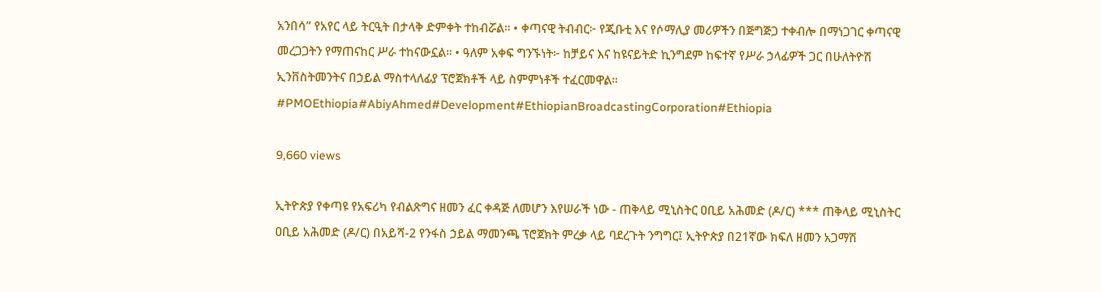አንበሳ” የአየር ላይ ትርዒት በታላቅ ድምቀት ተከብሯል። • ቀጣናዊ ትብብር፦ የጂቡቲ እና የሶማሊያ መሪዎችን በጅግጅጋ ተቀብሎ በማነጋገር ቀጣናዊ መረጋጋትን የማጠናከር ሥራ ተከናውኗል። • ዓለም አቀፍ ግንኙነት፦ ከቻይና እና ከዩናይትድ ኪንግደም ከፍተኛ የሥራ ኃላፊዎች ጋር በሁለትዮሽ ኢንቨስትመንትና በኃይል ማስተላለፊያ ፕሮጀክቶች ላይ ስምምነቶች ተፈርመዋል። #PMOEthiopia#AbiyAhmed#Development#EthiopianBroadcastingCorporation#Ethiopia

9,660 views

ኢትዮጵያ የቀጣዩ የአፍሪካ የብልጽግና ዘመን ፈር ቀዳጅ ለመሆን እየሠራች ነው - ጠቅላይ ሚኒስትር ዐቢይ አሕመድ (ዶ/ር) *** ጠቅላይ ሚኒስትር ዐቢይ አሕመድ (ዶ/ር) በአይሻ-2 የንፋስ ኃይል ማመንጫ ፕሮጀክት ምረቃ ላይ ባደረጉት ንግግር፤ ኢትዮጵያ በ21ኛው ክፍለ ዘመን አጋማሽ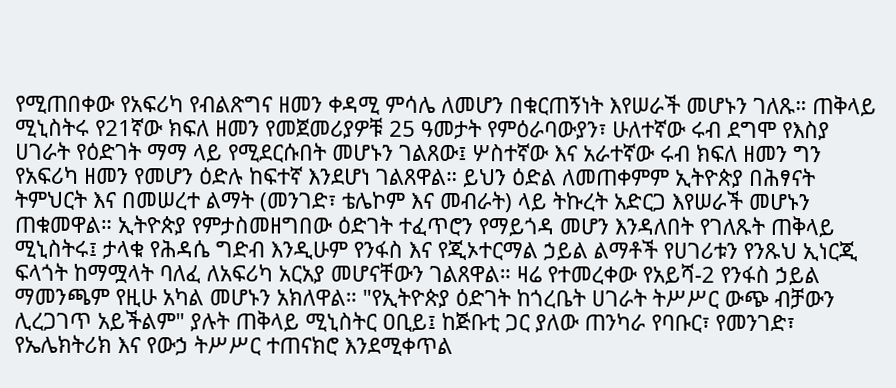የሚጠበቀው የአፍሪካ የብልጽግና ዘመን ቀዳሚ ምሳሌ ለመሆን በቁርጠኝነት እየሠራች መሆኑን ገለጹ። ጠቅላይ ሚኒስትሩ የ21ኛው ክፍለ ዘመን የመጀመሪያዎቹ 25 ዓመታት የምዕራባውያን፣ ሁለተኛው ሩብ ደግሞ የእስያ ሀገራት የዕድገት ማማ ላይ የሚደርሱበት መሆኑን ገልጸው፤ ሦስተኛው እና አራተኛው ሩብ ክፍለ ዘመን ግን የአፍሪካ ዘመን የመሆን ዕድሉ ከፍተኛ እንደሆነ ገልጸዋል። ይህን ዕድል ለመጠቀምም ኢትዮጵያ በሕፃናት ትምህርት እና በመሠረተ ልማት (መንገድ፣ ቴሌኮም እና መብራት) ላይ ትኩረት አድርጋ እየሠራች መሆኑን ጠቁመዋል። ኢትዮጵያ የምታስመዘግበው ዕድገት ተፈጥሮን የማይጎዳ መሆን እንዳለበት የገለጹት ጠቅላይ ሚኒስትሩ፤ ታላቁ የሕዳሴ ግድብ እንዲሁም የንፋስ እና የጂኦተርማል ኃይል ልማቶች የሀገሪቱን የንጹህ ኢነርጂ ፍላጎት ከማሟላት ባለፈ ለአፍሪካ አርአያ መሆናቸውን ገልጸዋል። ዛሬ የተመረቀው የአይሻ-2 የንፋስ ኃይል ማመንጫም የዚሁ አካል መሆኑን አክለዋል። "የኢትዮጵያ ዕድገት ከጎረቤት ሀገራት ትሥሥር ውጭ ብቻውን ሊረጋገጥ አይችልም" ያሉት ጠቅላይ ሚኒስትር ዐቢይ፤ ከጅቡቲ ጋር ያለው ጠንካራ የባቡር፣ የመንገድ፣ የኤሌክትሪክ እና የውኃ ትሥሥር ተጠናክሮ እንደሚቀጥል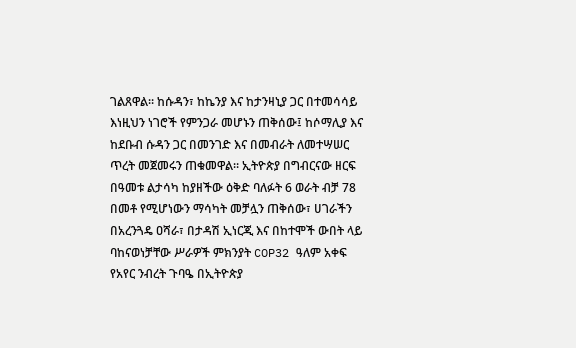ገልጸዋል። ከሱዳን፣ ከኬንያ እና ከታንዛኒያ ጋር በተመሳሳይ እነዚህን ነገሮች የምንጋራ መሆኑን ጠቅሰው፤ ከሶማሊያ እና ከደቡብ ሱዳን ጋር በመንገድ እና በመብራት ለመተሣሠር ጥረት መጀመሩን ጠቁመዋል። ኢትዮጵያ በግብርናው ዘርፍ በዓመቱ ልታሳካ ከያዘችው ዕቅድ ባለፉት 6 ወራት ብቻ 78 በመቶ የሚሆነውን ማሳካት መቻሏን ጠቅሰው፣ ሀገራችን በአረንጓዴ ዐሻራ፣ በታዳሽ ኢነርጂ እና በከተሞች ውበት ላይ ባከናወነቻቸው ሥራዎች ምክንያት COP32 ዓለም አቀፍ የአየር ንብረት ጉባዔ በኢትዮጵያ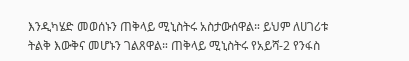እንዲካሄድ መወሰኑን ጠቅላይ ሚኒስትሩ አስታውሰዋል። ይህም ለሀገሪቱ ትልቅ እውቅና መሆኑን ገልጸዋል። ጠቅላይ ሚኒስትሩ የአይሻ-2 የንፋስ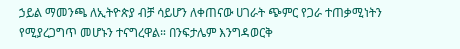ኃይል ማመንጫ ለኢትዮጵያ ብቻ ሳይሆን ለቀጠናው ሀገራት ጭምር የጋራ ተጠቃሚነትን የሚያረጋግጥ መሆኑን ተናግረዋል። በንፍታሌም እንግዳወርቅ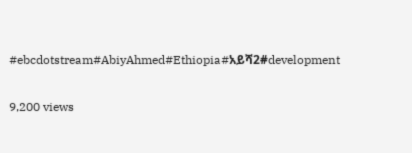#ebcdotstream#AbiyAhmed#Ethiopia#አይሻ2#development

9,200 views